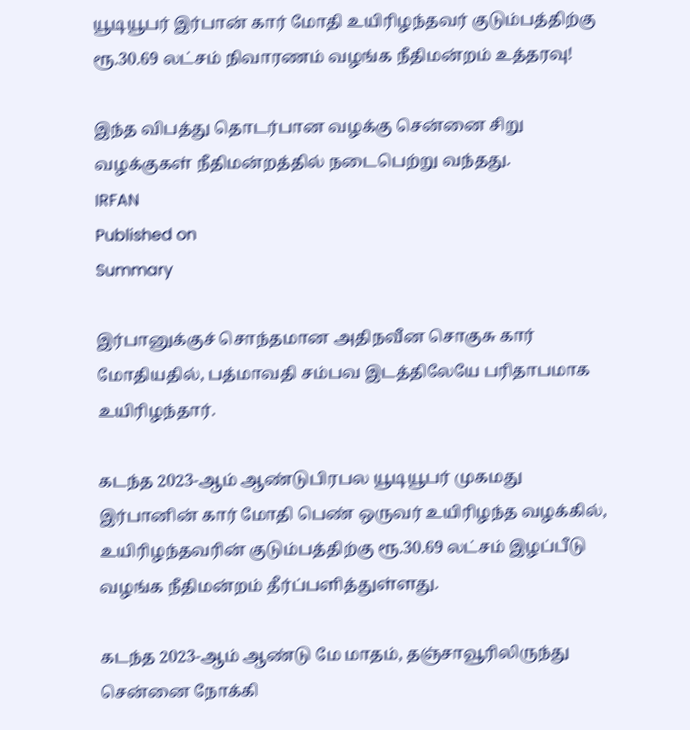யூடியூபர் இர்பான் கார் மோதி உயிரிழந்தவர் குடும்பத்திற்கு ரூ.30.69 லட்சம் நிவாரணம் வழங்க நீதிமன்றம் உத்தரவு!

இந்த விபத்து தொடர்பான வழக்கு சென்னை சிறு வழக்குகள் நீதிமன்றத்தில் நடைபெற்று வந்தது.
IRFAN
Published on
Summary

இர்பானுக்குச் சொந்தமான அதிநவீன சொகுசு கார் மோதியதில், பத்மாவதி சம்பவ இடத்திலேயே பரிதாபமாக உயிரிழந்தார்.

கடந்த 2023-ஆம் ஆண்டுபிரபல யூடியூபர் முகமது இர்பானின் கார் மோதி பெண் ஒருவர் உயிரிழந்த வழக்கில், உயிரிழந்தவரின் குடும்பத்திற்கு ரூ.30.69 லட்சம் இழப்பீடு வழங்க நீதிமன்றம் தீர்ப்பளித்துள்ளது.

கடந்த 2023-ஆம் ஆண்டு மே மாதம், தஞ்சாவூரிலிருந்து சென்னை நோக்கி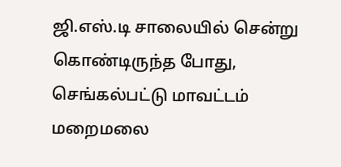ஜி.எஸ்.டி சாலையில் சென்று கொண்டிருந்த போது, செங்கல்பட்டு மாவட்டம் மறைமலை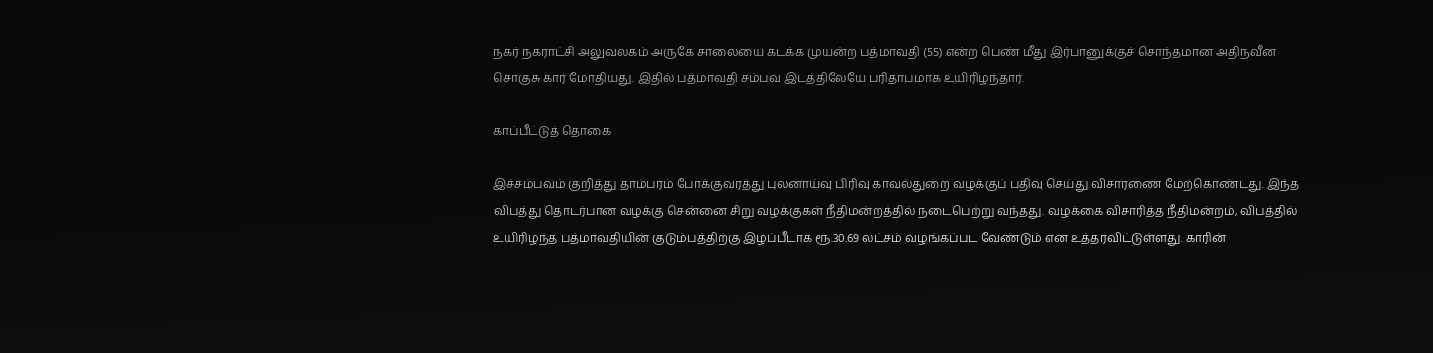நகர் நகராட்சி அலுவலகம் அருகே சாலையை கடக்க முயன்ற பத்மாவதி (55) என்ற பெண் மீது இர்பானுக்குச் சொந்தமான அதிநவீன சொகுசு கார் மோதியது. இதில் பத்மாவதி சம்பவ இடத்திலேயே பரிதாபமாக உயிரிழந்தார்.

காப்பீட்டுத் தொகை

இச்சம்பவம் குறித்து தாம்பரம் போக்குவரத்து புலனாய்வு பிரிவு காவல்துறை வழக்குப் பதிவு செய்து விசாரணை மேற்கொண்டது. இந்த விபத்து தொடர்பான வழக்கு சென்னை சிறு வழக்குகள் நீதிமன்றத்தில் நடைபெற்று வந்தது. வழக்கை விசாரித்த நீதிமன்றம், விபத்தில் உயிரிழந்த பத்மாவதியின் குடும்பத்திற்கு இழப்பீடாக ரூ.30.69 லட்சம் வழங்கப்பட வேண்டும் என உத்தரவிட்டுள்ளது. காரின்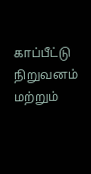காப்பீட்டு நிறுவனம் மற்றும்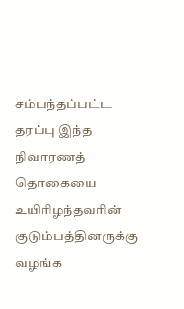சம்பந்தப்பட்ட தரப்பு இந்த நிவாரணத் தொகையை உயிரிழந்தவரின் குடும்பத்தினருக்கு வழங்க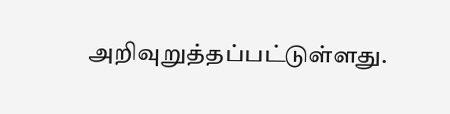அறிவுறுத்தப்பட்டுள்ளது.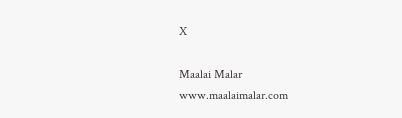X

Maalai Malar
www.maalaimalar.com